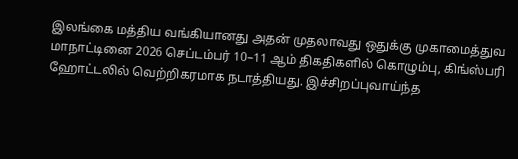இலங்கை மத்திய வங்கியானது அதன் முதலாவது ஒதுக்கு முகாமைத்துவ மாநாட்டினை 2026 செப்டம்பர் 10–11 ஆம் திகதிகளில் கொழும்பு, கிங்ஸ்பரி ஹோட்டலில் வெற்றிகரமாக நடாத்தியது. இச்சிறப்புவாய்ந்த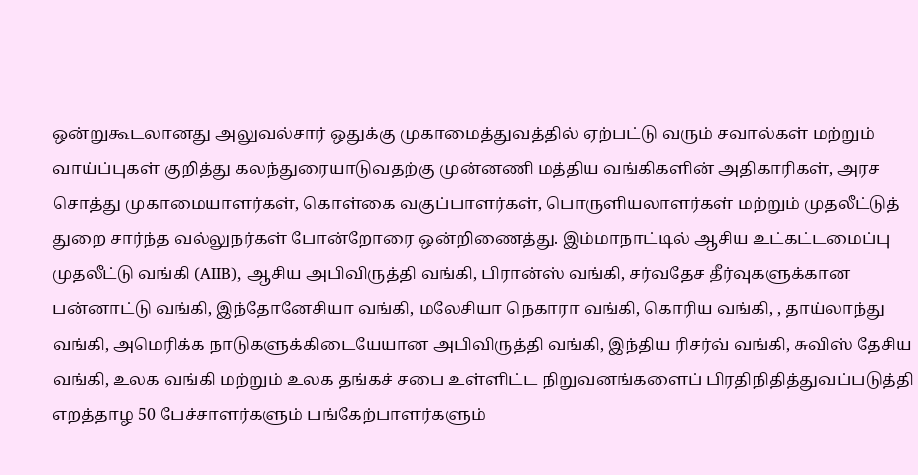ஒன்றுகூடலானது அலுவல்சார் ஒதுக்கு முகாமைத்துவத்தில் ஏற்பட்டு வரும் சவால்கள் மற்றும் வாய்ப்புகள் குறித்து கலந்துரையாடுவதற்கு முன்னணி மத்திய வங்கிகளின் அதிகாரிகள், அரச சொத்து முகாமையாளர்கள், கொள்கை வகுப்பாளர்கள், பொருளியலாளர்கள் மற்றும் முதலீட்டுத் துறை சார்ந்த வல்லுநர்கள் போன்றோரை ஒன்றிணைத்து. இம்மாநாட்டில் ஆசிய உட்கட்டமைப்பு முதலீட்டு வங்கி (AIIB), ஆசிய அபிவிருத்தி வங்கி, பிரான்ஸ் வங்கி, சர்வதேச தீர்வுகளுக்கான பன்னாட்டு வங்கி, இந்தோனேசியா வங்கி, மலேசியா நெகாரா வங்கி, கொரிய வங்கி, , தாய்லாந்து வங்கி, அமெரிக்க நாடுகளுக்கிடையேயான அபிவிருத்தி வங்கி, இந்திய ரிசர்வ் வங்கி, சுவிஸ் தேசிய வங்கி, உலக வங்கி மற்றும் உலக தங்கச் சபை உள்ளிட்ட நிறுவனங்களைப் பிரதிநிதித்துவப்படுத்தி எறத்தாழ 50 பேச்சாளர்களும் பங்கேற்பாளர்களும்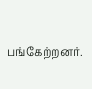பங்கேற்றனர்.